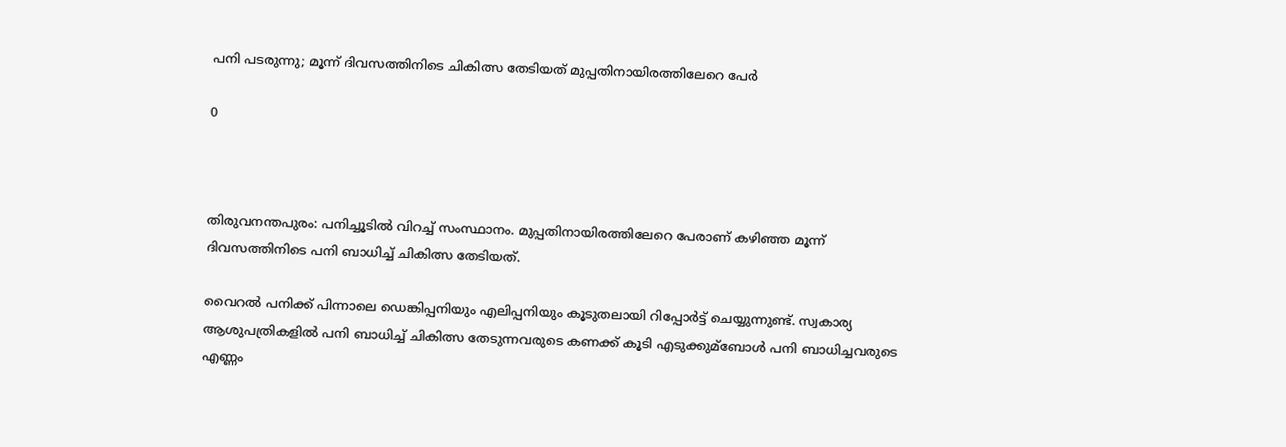പനി പടരുന്നു; മൂന്ന് ദിവസത്തിനിടെ ചികിത്സ തേടിയത് മുപ്പതിനായിരത്തിലേറെ പേര്‍

0



തിരുവനന്തപുരം: പനിച്ചൂടില്‍ വിറച്ച്‌ സംസ്ഥാനം. മുപ്പതിനായിരത്തിലേറെ പേരാണ് കഴിഞ്ഞ മൂന്ന് ദിവസത്തിനിടെ പനി ബാധിച്ച്‌ ചികിത്സ തേടിയത്.

വൈറല്‍ പനിക്ക് പിന്നാലെ ഡെങ്കിപ്പനിയും എലിപ്പനിയും കൂടുതലായി റിപ്പോര്‍ട്ട് ചെയ്യുന്നുണ്ട്. സ്വകാര്യ ആശുപത്രികളില്‍ പനി ബാധിച്ച്‌ ചികിത്സ തേടുന്നവരുടെ കണക്ക് കൂടി എടുക്കുമ്ബോള്‍ പനി ബാധിച്ചവരുടെ എണ്ണം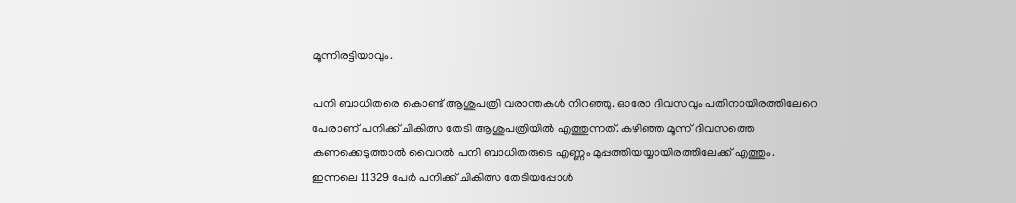മൂന്നിരട്ടിയാവും.

പനി ബാധിതരെ കൊണ്ട് ആശുപത്രി വരാന്തകള്‍ നിറഞ്ഞു. ഓരോ ദിവസവും പതിനായിരത്തിലേറെ പേരാണ് പനിക്ക് ചികിത്സ തേടി ആശുപത്രിയില്‍ എത്തുന്നത്. കഴിഞ്ഞ മൂന്ന് ദിവസത്തെ കണക്കെടുത്താല്‍ വൈറല്‍ പനി ബാധിതരുടെ എണ്ണം മുപ്പത്തിയയ്യായിരത്തിലേക്ക് എത്തും. ഇന്നലെ 11329 പേര്‍ പനിക്ക് ചികിത്സ തേടിയപ്പോള്‍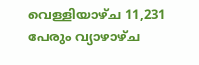വെള്ളിയാഴ്ച 11,231 പേരും വ്യാഴാഴ്ച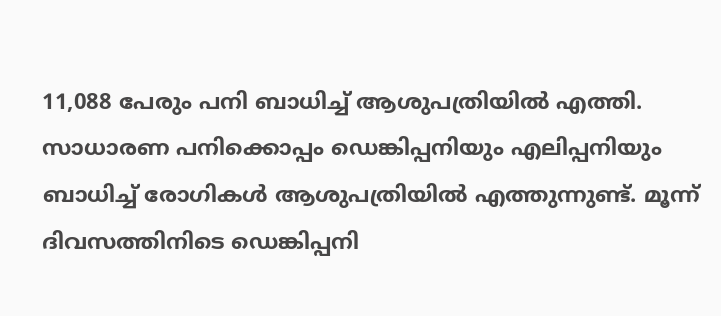11,088 പേരും പനി ബാധിച്ച്‌ ആശുപത്രിയില്‍ എത്തി. സാധാരണ പനിക്കൊപ്പം ഡെങ്കിപ്പനിയും എലിപ്പനിയും ബാധിച്ച്‌ രോഗികള്‍ ആശുപത്രിയില്‍ എത്തുന്നുണ്ട്. മൂന്ന് ദിവസത്തിനിടെ ഡെങ്കിപ്പനി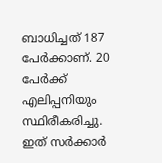ബാധിച്ചത് 187 പേര്‍ക്കാണ്. 20 പേര്‍ക്ക് എലിപ്പനിയും സ്ഥിരീകരിച്ചു. ഇത് സര്‍ക്കാര്‍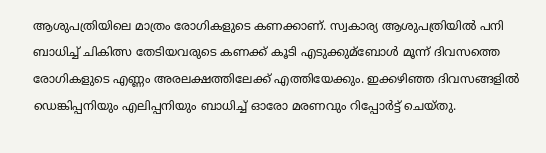ആശുപത്രിയിലെ മാത്രം രോഗികളുടെ കണക്കാണ്. സ്വകാര്യ ആശുപത്രിയില്‍ പനി ബാധിച്ച്‌ ചികിത്സ തേടിയവരുടെ കണക്ക് കൂടി എടുക്കുമ്ബോള്‍ മൂന്ന് ദിവസത്തെ രോഗികളുടെ എണ്ണം അരലക്ഷത്തിലേക്ക് എത്തിയേക്കും. ഇക്കഴിഞ്ഞ ദിവസങ്ങളില്‍ ഡെങ്കിപ്പനിയും എലിപ്പനിയും ബാധിച്ച്‌ ഓരോ മരണവും റിപ്പോര്‍ട്ട് ചെയ്തു.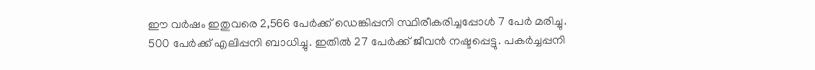ഈ വര്‍ഷം ഇതുവരെ 2,566 പേര്‍ക്ക് ഡെങ്കിപ്പനി സ്ഥിരീകരിച്ചപ്പോള്‍ 7 പേര്‍ മരിച്ചു. 500 പേര്‍ക്ക് എലിപ്പനി ബാധിച്ചു. ഇതില്‍ 27 പേര്‍ക്ക് ജീവൻ നഷ്ടപ്പെട്ടു. പകര്‍ച്ചപ്പനി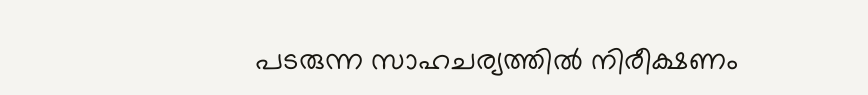പടരുന്ന സാഹചര്യത്തില്‍ നിരീക്ഷണം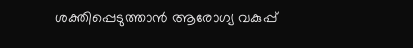ശക്തിപ്പെടുത്താൻ ആരോഗ്യ വകുപ്പ്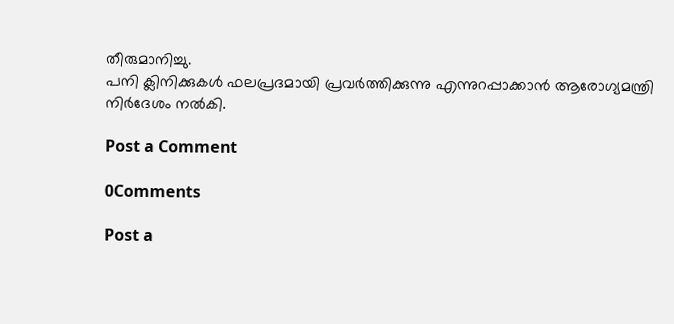തീരുമാനിച്ചു.
പനി ക്ലിനിക്കുകള്‍ ഫലപ്രദമായി പ്രവര്‍ത്തിക്കുന്നു എന്നുറപ്പാക്കാൻ ആരോഗ്യമന്ത്രി നിര്‍ദേശം നല്‍കി.

Post a Comment

0Comments

Post a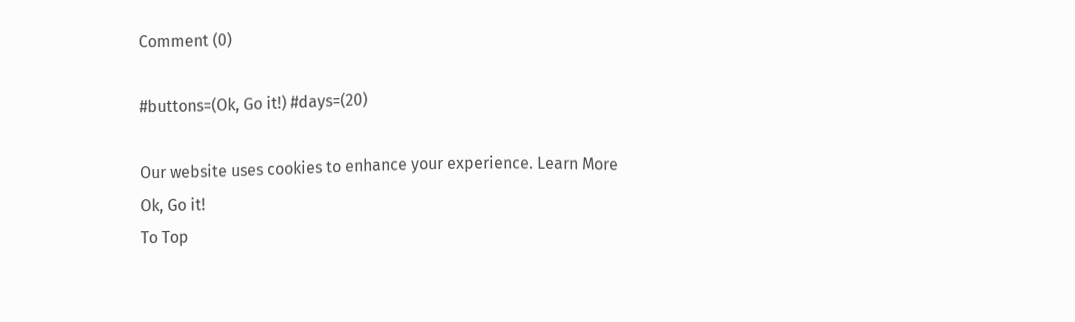Comment (0)

#buttons=(Ok, Go it!) #days=(20)

Our website uses cookies to enhance your experience. Learn More
Ok, Go it!
To Top